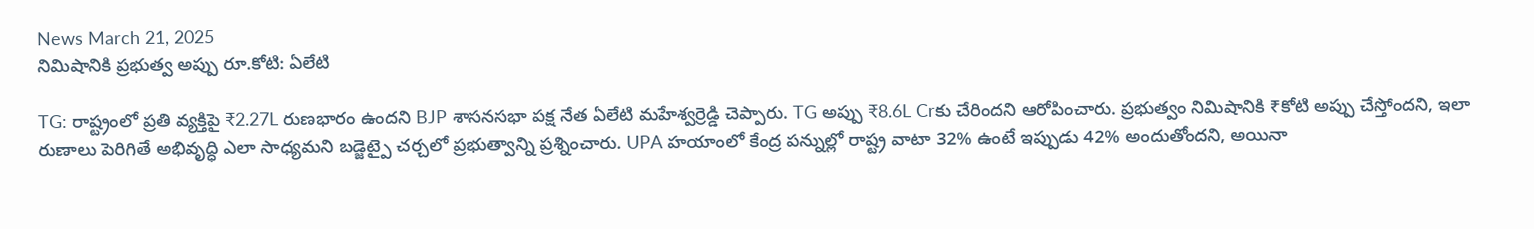News March 21, 2025
నిమిషానికి ప్రభుత్వ అప్పు రూ.కోటి: ఏలేటి

TG: రాష్ట్రంలో ప్రతి వ్యక్తిపై ₹2.27L రుణభారం ఉందని BJP శాసనసభా పక్ష నేత ఏలేటి మహేశ్వర్రెడ్డి చెప్పారు. TG అప్పు ₹8.6L Crకు చేరిందని ఆరోపించారు. ప్రభుత్వం నిమిషానికి ₹కోటి అప్పు చేస్తోందని, ఇలా రుణాలు పెరిగితే అభివృద్ధి ఎలా సాధ్యమని బడ్జెట్పై చర్చలో ప్రభుత్వాన్ని ప్రశ్నించారు. UPA హయాంలో కేంద్ర పన్నుల్లో రాష్ట్ర వాటా 32% ఉంటే ఇప్పుడు 42% అందుతోందని, అయినా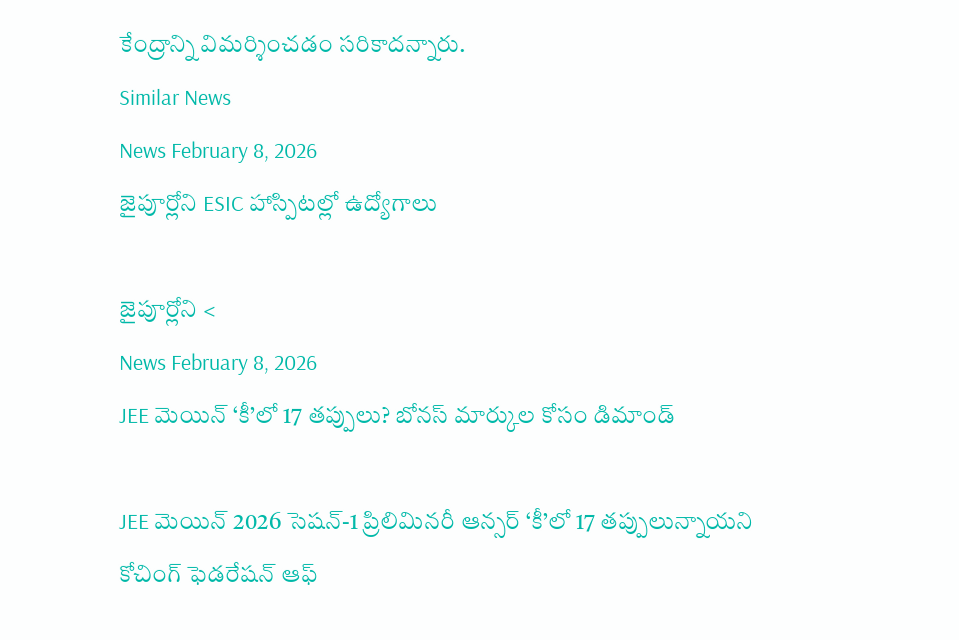కేంద్రాన్ని విమర్శించడం సరికాదన్నారు.
Similar News
News February 8, 2026
జైపూర్లోని ESIC హాస్పిటల్లో ఉద్యోగాలు

జైపూర్లోని <
News February 8, 2026
JEE మెయిన్ ‘కీ’లో 17 తప్పులు? బోనస్ మార్కుల కోసం డిమాండ్

JEE మెయిన్ 2026 సెషన్-1 ప్రిలిమినరీ ఆన్సర్ ‘కీ’లో 17 తప్పులున్నాయని కోచింగ్ ఫెడరేషన్ ఆఫ్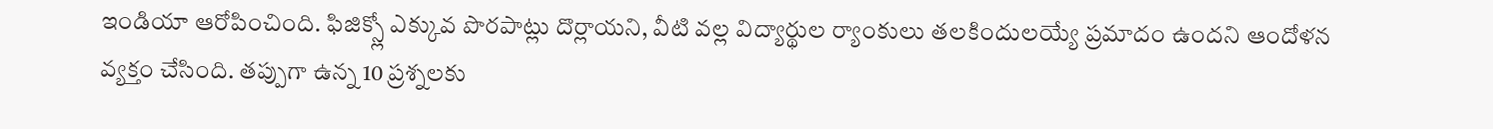ఇండియా ఆరోపించింది. ఫిజిక్స్లో ఎక్కువ పొరపాట్లు దొర్లాయని, వీటి వల్ల విద్యార్థుల ర్యాంకులు తలకిందులయ్యే ప్రమాదం ఉందని ఆందోళన వ్యక్తం చేసింది. తప్పుగా ఉన్న 10 ప్రశ్నలకు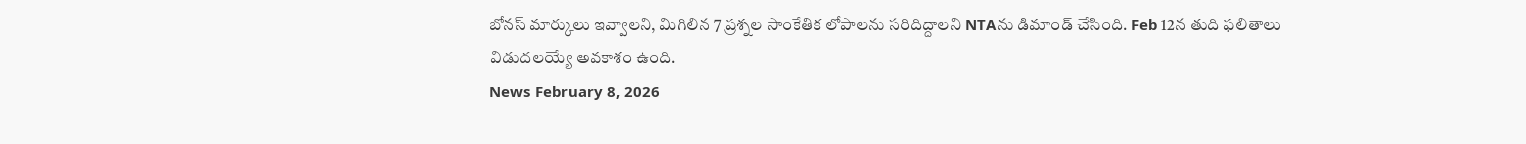బోనస్ మార్కులు ఇవ్వాలని, మిగిలిన 7 ప్రశ్నల సాంకేతిక లోపాలను సరిదిద్దాలని NTAను డిమాండ్ చేసింది. Feb 12న తుది ఫలితాలు విడుదలయ్యే అవకాశం ఉంది.
News February 8, 2026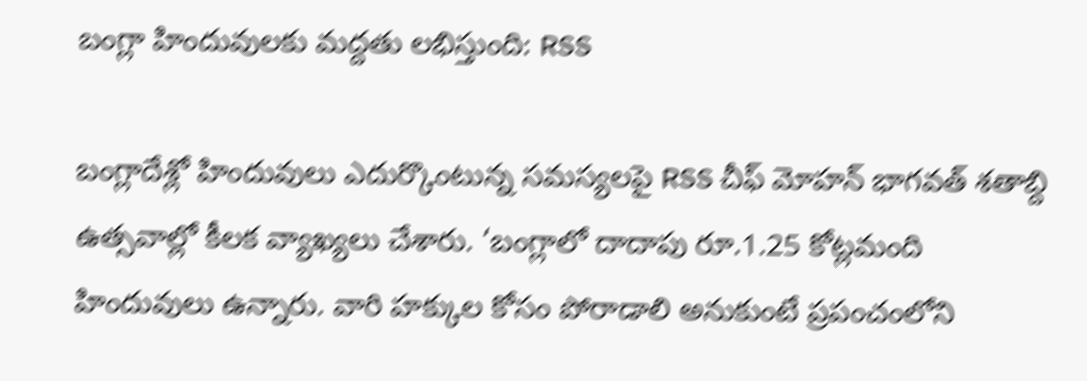బంగ్లా హిందువులకు మద్దతు లభిస్తుంది: RSS

బంగ్లాదేశ్లో హిందువులు ఎదుర్కొంటున్న సమస్యలపై RSS చీఫ్ మోహన్ భాగవత్ శతాబ్ది ఉత్సవాల్లో కీలక వ్యాఖ్యలు చేశారు. ‘బంగ్లాలో దాదాపు రూ.1.25 కోట్లమంది హిందువులు ఉన్నారు. వారి హక్కుల కోసం పోరాడాలి అనుకుంటే ప్రపంచంలోని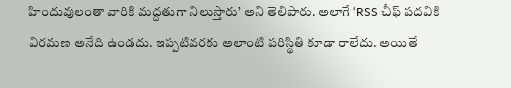హిందువులంతా వారికి మద్దతుగా నిలుస్తారు’ అని తెలిపారు. అలాగే ‘RSS చీఫ్ పదవికి విరమణ అనేది ఉండదు. ఇప్పటివరకు అలాంటి పరిస్థితి కూడా రాలేదు. అయితే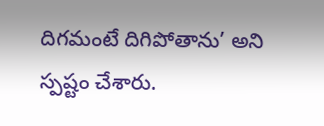దిగమంటే దిగిపోతాను’ అని స్పష్టం చేశారు.